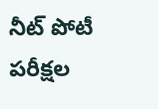నీట్ పోటీ పరీక్షల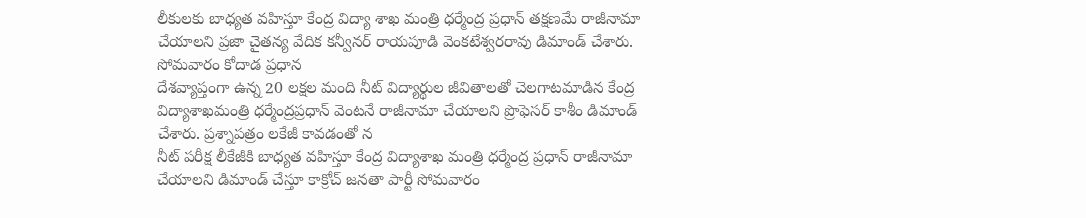లీకులకు బాధ్యత వహిస్తూ కేంద్ర విద్యా శాఖ మంత్రి ధర్మేంద్ర ప్రధాన్ తక్షణమే రాజీనామా చేయాలని ప్రజా చైతన్య వేదిక కన్వీనర్ రాయపూడి వెంకటేశ్వరరావు డిమాండ్ చేశారు. సోమవారం కోదాడ ప్రధాన
దేశవ్యాప్తంగా ఉన్న 20 లక్షల మంది నీట్ విద్యార్థుల జీవితాలతో చెలగాటమాడిన కేంద్ర విద్యాశాఖమంత్రి ధర్మేంద్రప్రధాన్ వెంటనే రాజీనామా చేయాలని ప్రొఫెసర్ కాశీం డిమాండ్ చేశారు. ప్రశ్నాపత్రం లకేజీ కావడంతో న
నీట్ పరీక్ష లీకేజీకి బాధ్యత వహిస్తూ కేంద్ర విద్యాశాఖ మంత్రి ధర్మేంద్ర ప్రధాన్ రాజీనామా చేయాలని డిమాండ్ చేస్తూ కాక్రోచ్ జనతా పార్టీ సోమవారం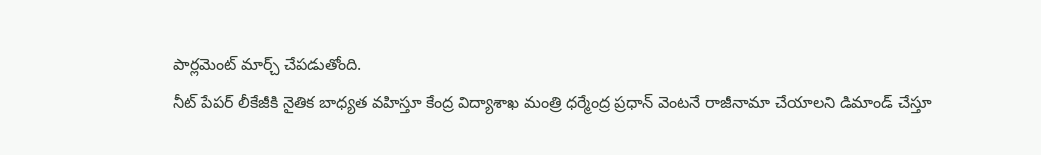పార్లమెంట్ మార్చ్ చేపడుతోంది.
నీట్ పేపర్ లీకేజీకి నైతిక బాధ్యత వహిస్తూ కేంద్ర విద్యాశాఖ మంత్రి ధర్మేంద్ర ప్రధాన్ వెంటనే రాజీనామా చేయాలని డిమాండ్ చేస్తూ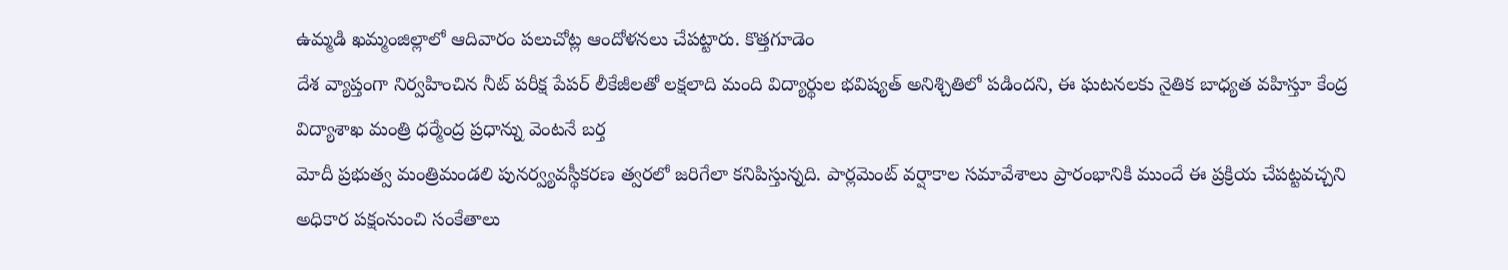ఉమ్మడి ఖమ్మంజిల్లాలో ఆదివారం పలుచోట్ల ఆందోళనలు చేపట్టారు. కొత్తగూడెం
దేశ వ్యాప్తంగా నిర్వహించిన నీట్ పరీక్ష పేపర్ లీకేజీలతో లక్షలాది మంది విద్యార్థుల భవిష్యత్ అనిశ్చితిలో పడిందని, ఈ ఘటనలకు నైతిక బాధ్యత వహిస్తూ కేంద్ర విద్యాశాఖ మంత్రి ధర్మేంద్ర ప్రధాన్ను వెంటనే బర్త
మోదీ ప్రభుత్వ మంత్రిమండలి పునర్వ్యవస్థీకరణ త్వరలో జరిగేలా కనిపిస్తున్నది. పార్లమెంట్ వర్షాకాల సమావేశాలు ప్రారంభానికి ముందే ఈ ప్రక్రియ చేపట్టవచ్చని అధికార పక్షంనుంచి సంకేతాలు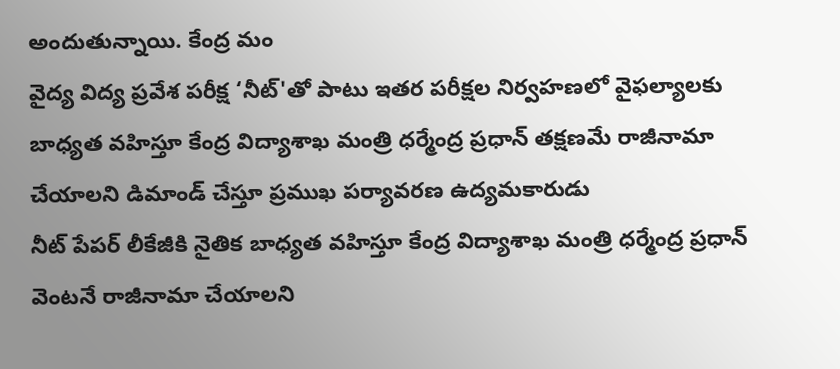అందుతున్నాయి. కేంద్ర మం
వైద్య విద్య ప్రవేశ పరీక్ష ‘నీట్'తో పాటు ఇతర పరీక్షల నిర్వహణలో వైఫల్యాలకు బాధ్యత వహిస్తూ కేంద్ర విద్యాశాఖ మంత్రి ధర్మేంద్ర ప్రధాన్ తక్షణమే రాజీనామా చేయాలని డిమాండ్ చేస్తూ ప్రముఖ పర్యావరణ ఉద్యమకారుడు
నీట్ పేపర్ లీకేజీకి నైతిక బాధ్యత వహిస్తూ కేంద్ర విద్యాశాఖ మంత్రి ధర్మేంద్ర ప్రధాన్ వెంటనే రాజీనామా చేయాలని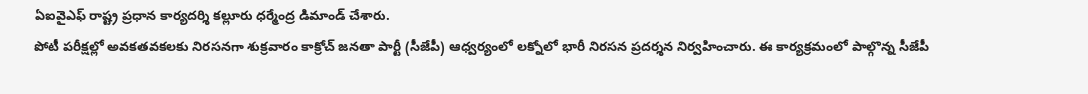ఏఐవైఎఫ్ రాష్ట్ర ప్రధాన కార్యదర్శి కల్లూరు ధర్మేంద్ర డిమాండ్ చేశారు.
పోటీ పరీక్షల్లో అవకతవకలకు నిరసనగా శుక్రవారం కాక్రోచ్ జనతా పార్టీ (సీజేపీ) ఆధ్వర్యంలో లక్నోలో భారీ నిరసన ప్రదర్శన నిర్వహించారు. ఈ కార్యక్రమంలో పాల్గొన్న సీజేపీ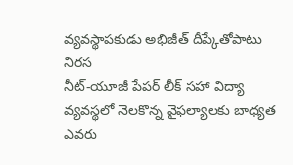వ్యవస్థాపకుడు అభిజీత్ దీప్కేతోపాటు నిరస
నీట్-యూజీ పేపర్ లీక్ సహా విద్యా వ్యవస్థలో నెలకొన్న వైఫల్యాలకు బాధ్యత ఎవరు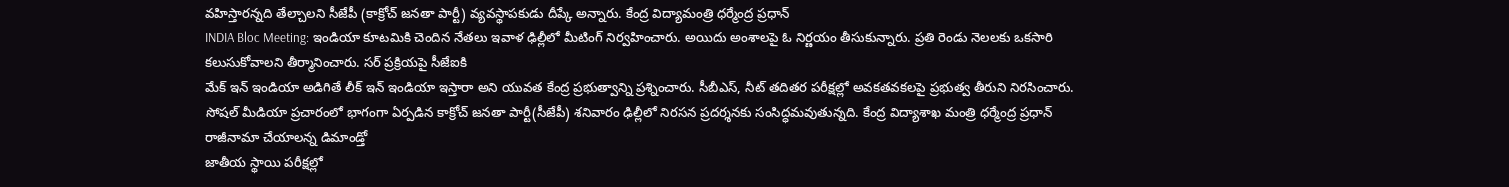వహిస్తారన్నది తేల్చాలని సీజేపీ (కాక్రోచ్ జనతా పార్టీ) వ్యవస్థాపకుడు దీప్కే అన్నారు. కేంద్ర విద్యామంత్రి ధర్మేంద్ర ప్రధాన్
INDIA Bloc Meeting: ఇండియా కూటమికి చెందిన నేతలు ఇవాళ ఢిల్లీలో మీటింగ్ నిర్వహించారు. అయిదు అంశాలపై ఓ నిర్ణయం తీసుకున్నారు. ప్రతి రెండు నెలలకు ఒకసారి కలుసుకోవాలని తీర్మానించారు. సర్ ప్రక్రియపై సీజేఐకి
మేక్ ఇన్ ఇండియా అడిగితే లీక్ ఇన్ ఇండియా ఇస్తారా అని యువత కేంద్ర ప్రభుత్వాన్ని ప్రశ్నించారు. సీబీఎస్, నీట్ తదితర పరీక్షల్లో అవకతవకలపై ప్రభుత్వ తీరుని నిరసించారు.
సోషల్ మీడియా ప్రచారంలో భాగంగా ఏర్పడిన కాక్రోచ్ జనతా పార్టీ(సీజేపీ) శనివారం ఢిల్లీలో నిరసన ప్రదర్శనకు సంసిద్ధమవుతున్నది. కేంద్ర విద్యాశాఖ మంత్రి ధర్మేంద్ర ప్రధాన్ రాజీనామా చేయాలన్న డిమాండ్తో
జాతీయ స్థాయి పరీక్షల్లో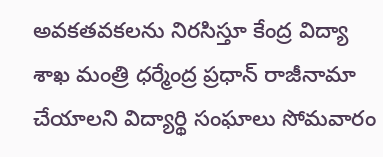అవకతవకలను నిరసిస్తూ కేంద్ర విద్యా శాఖ మంత్రి ధర్మేంద్ర ప్రధాన్ రాజీనామా చేయాలని విద్యార్థి సంఘాలు సోమవారం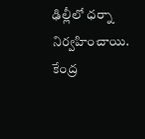ఢిల్లీలో ధర్నా నిర్వహించాయి. కేంద్ర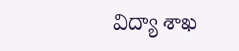విద్యా శాఖ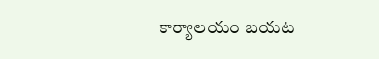కార్యాలయం బయట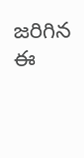జరిగిన ఈ